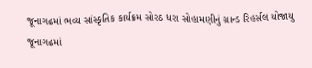જૂનાગઢમાં ભવ્ય સાંસ્કૃતિક કાર્યક્રમ સોરઠ ધરા સોહામણીનું ગ્રાન્ડ રિહર્સલ યોજાયુ
જૂનાગઢમાં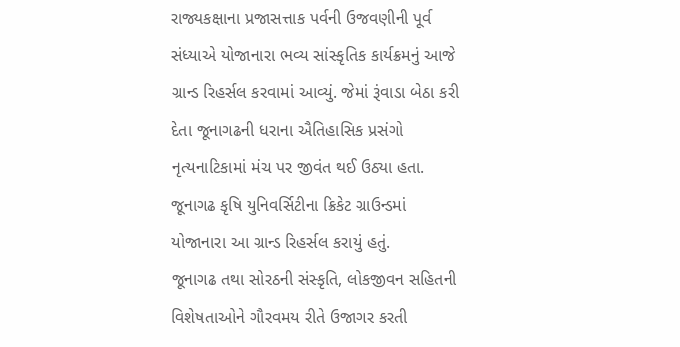રાજ્યકક્ષાના પ્રજાસત્તાક પર્વની ઉજવણીની પૂર્વ સંધ્યાએ યોજાનારા ભવ્ય સાંસ્કૃતિક કાર્યક્રમનું આજે ગ્રાન્ડ રિહર્સલ કરવામાં આવ્યું. જેમાં રૂંવાડા બેઠા કરી દેતા જૂનાગઢની ધરાના ઐતિહાસિક પ્રસંગો નૃત્યનાટિકામાં મંચ પર જીવંત થઈ ઉઠ્યા હતા. જૂનાગઢ કૃષિ યુનિવર્સિટીના ક્રિકેટ ગ્રાઉન્ડમાં યોજાનારા આ ગ્રાન્ડ રિહર્સલ કરાયું હતું.
જૂનાગઢ તથા સોરઠની સંસ્કૃતિ, લોકજીવન સહિતની વિશેષતાઓને ગૌરવમય રીતે ઉજાગર કરતી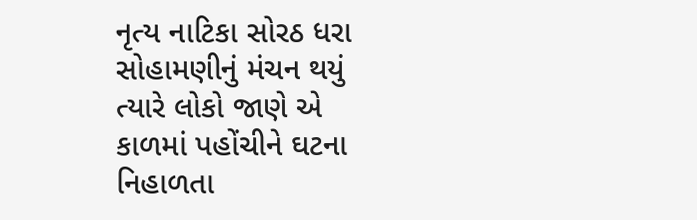નૃત્ય નાટિકા સોરઠ ધરા સોહામણીનું મંચન થયું ત્યારે લોકો જાણે એ કાળમાં પહોંચીને ઘટના નિહાળતા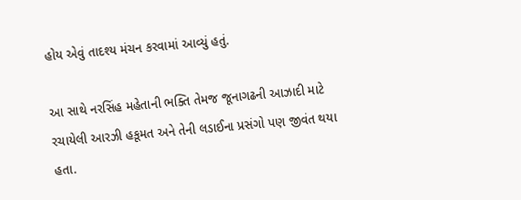હોય એવું તાદશ્ય મંચન કરવામાં આવ્યું હતું.

આ સાથે નરસિંહ મહેતાની ભક્તિ તેમજ જૂનાગઢની આઝાદી માટે રચાયેલી આરઝી હકૂમત અને તેની લડાઈના પ્રસંગો પણ જીવંત થયા હતા.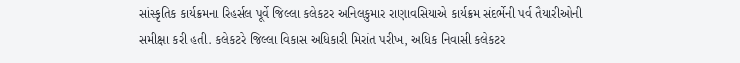સાંસ્કૃતિક કાર્યક્રમના રિહર્સલ પૂર્વે જિલ્લા કલેકટર અનિલકુમાર રાણાવસિયાએ કાર્યક્રમ સંદર્ભેની પર્વ તૈયારીઓની સમીક્ષા કરી હતી. કલેકટરે જિલ્લા વિકાસ અધિકારી મિરાંત પરીખ, અધિક નિવાસી કલેકટર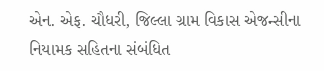એન. એફ. ચૌધરી, જિલ્લા ગ્રામ વિકાસ એજન્સીના નિયામક સહિતના સંબંધિત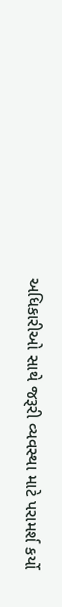અધિકારીઓ સાથે જરૂરી વ્યવસ્થા માટે પરામર્શ કર્યો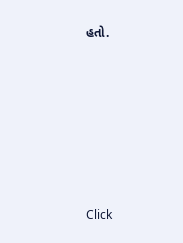હતો.












Click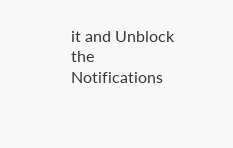it and Unblock the Notifications